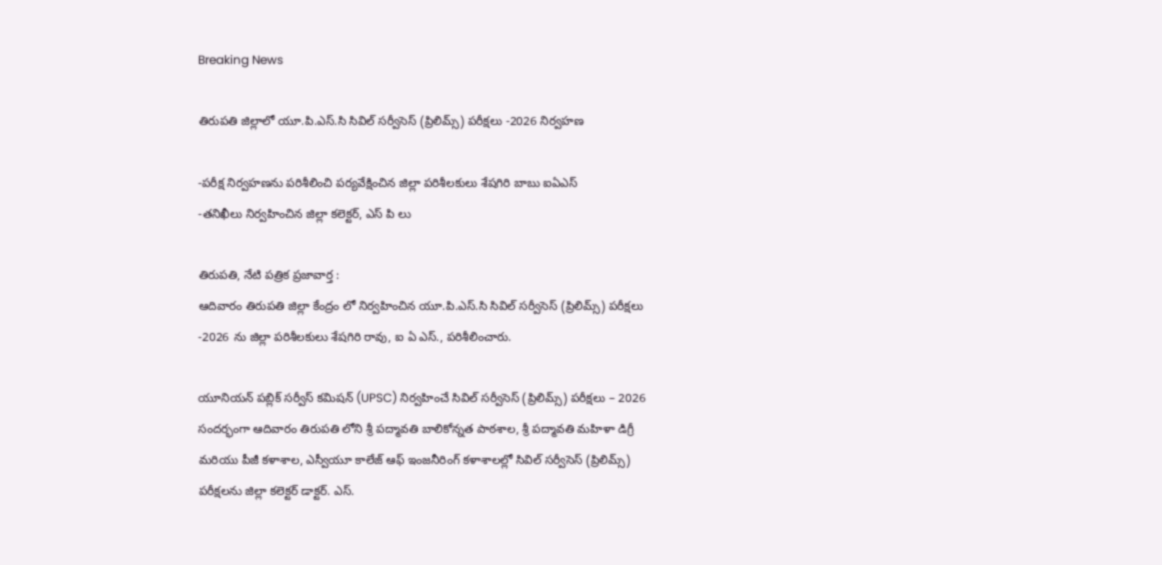Breaking News

తిరుపతి జిల్లాలో యూ.పి.ఎస్.సి సివిల్ సర్వీసెస్ (ప్రిలిమ్స్) పరీక్షలు -2026 నిర్వహణ

-పరీక్ష నిర్వహణను పరిశీలించి పర్యవేక్షించిన జిల్లా పరిశీలకులు శేషగిరి బాబు ఐఏఎస్
-తనిఖీలు నిర్వహించిన జిల్లా కలెక్టర్, ఎస్ పి లు

తిరుపతి, నేటి పత్రిక ప్రజావార్త :
ఆదివారం తిరుపతి జిల్లా కేంద్రం లో నిర్వహించిన యూ.పి.ఎస్.సి సివిల్ సర్వీసెస్ (ప్రిలిమ్స్) పరీక్షలు -2026 ను జిల్లా పరిశీలకులు శేషగిరి రావు, ఐ ఏ ఎస్., పరిశీలించారు.

యూనియన్ పబ్లిక్ సర్వీస్ కమిషన్ (UPSC) నిర్వహించే సివిల్ సర్వీసెస్ (ప్రిలిమ్స్) పరీక్షలు – 2026 సందర్భంగా ఆదివారం తిరుపతి లోని శ్రీ పద్మావతి బాలికోన్నత పాఠశాల, శ్రీ పద్మావతి మహిళా డిగ్రీ మరియు పీజీ కళాశాల, ఎస్వీయూ కాలేజ్ ఆఫ్ ఇంజనీరింగ్ కళాశాలల్లో సివిల్ సర్వీసెస్ (ప్రిలిమ్స్) పరీక్షలను జిల్లా కలెక్టర్ డాక్టర్. ఎస్.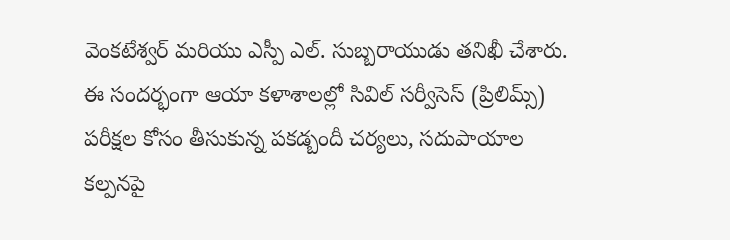వెంకటేశ్వర్ మరియు ఎస్పీ ఎల్. సుబ్బరాయుడు తనిఖీ చేశారు. ఈ సందర్భంగా ఆయా కళాశాలల్లో సివిల్ సర్వీసెస్ (ప్రిలిమ్స్) పరీక్షల కోసం తీసుకున్న పకడ్బందీ చర్యలు, సదుపాయాల కల్పనపై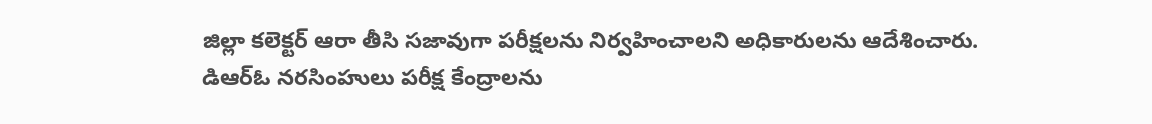జిల్లా కలెక్టర్ ఆరా తీసి సజావుగా పరీక్షలను నిర్వహించాలని అధికారులను ఆదేశించారు. డిఆర్ఓ నరసింహులు పరీక్ష కేంద్రాలను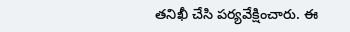తనిఖీ చేసి పర్యవేక్షించారు. ఈ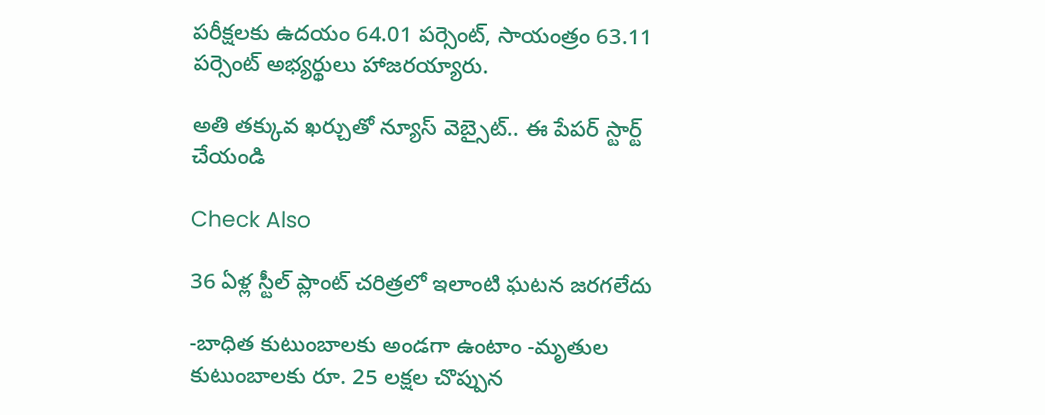పరీక్షలకు ఉదయం 64.01 పర్సెంట్, సాయంత్రం 63.11 పర్సెంట్ అభ్యర్థులు హాజరయ్యారు.

అతి తక్కువ ఖర్చుతో న్యూస్ వెబ్సైట్.. ఈ పేపర్ స్టార్ట్ చేయండి

Check Also

36 ఏళ్ల స్టీల్ ప్లాంట్ చరిత్రలో ఇలాంటి ఘటన జరగలేదు

-బాధిత కుటుంబాలకు అండగా ఉంటాం -మృతుల కుటుంబాలకు రూ. 25 లక్షల చొప్పున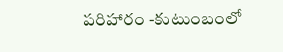పరిహారం -కుటుంబంలో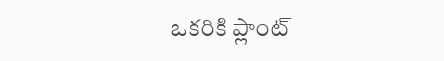ఒకరికి ప్లాంట్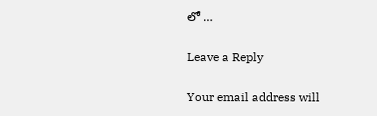లో …

Leave a Reply

Your email address will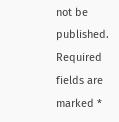not be published. Required fields are marked *